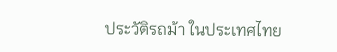ประวัติรถม้า ในประเทศไทย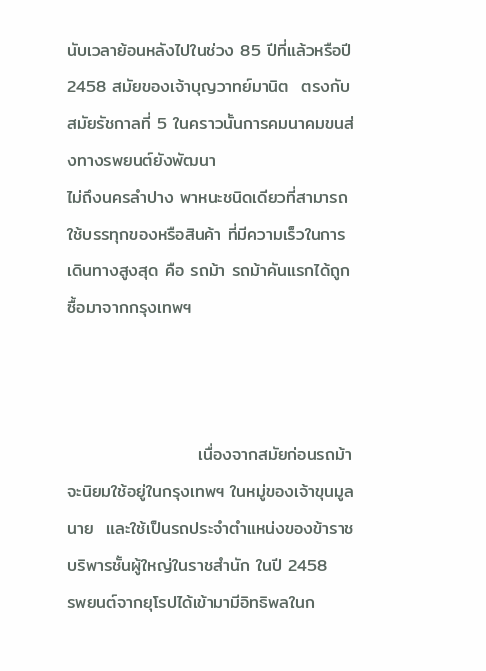นับเวลาย้อนหลังไปในช่วง 85 ปีที่แล้วหรือปี 2458 สมัยของเจ้าบุญวาทย์มานิต  ตรงกับสมัยรัชกาลที่ 5 ในคราวนั้นการคมนาคมขนส่งทางรพยนต์ยังพัฒนา
ไม่ถึงนครลำปาง พาหนะชนิดเดียวที่สามารถใช้บรรทุกของหรือสินค้า ที่มีความเร็วในการเดินทางสูงสุด คือ รถม้า รถม้าคันแรกได้ถูกซื้อมาจากกรุงเทพฯ



                     เนื่องจากสมัยก่อนรถม้าจะนิยมใช้อยู่ในกรุงเทพฯ ในหมู่ของเจ้าขุนมูลนาย  และใช้เป็นรถประจำตำแหน่งของข้าราชบริพารชั้นผู้ใหญ่ในราชสำนัก ในปี 2458
รพยนต์จากยุโรปได้เข้ามามีอิทธิพลในก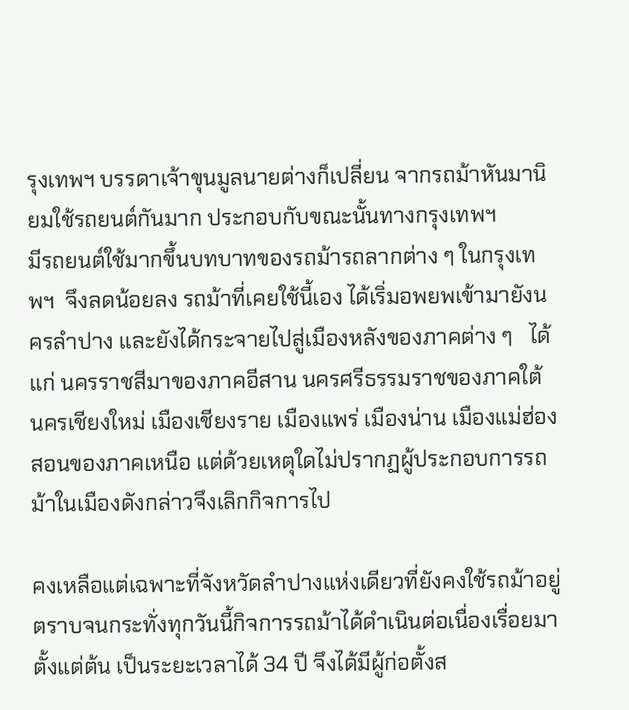รุงเทพฯ บรรดาเจ้าขุนมูลนายต่างก็เปลี่ยน จากรถม้าหันมานิยมใช้รถยนต์กันมาก ประกอบกับขณะนั้นทางกรุงเทพฯ
มีรถยนต์ใช้มากขึ้นบทบาทของรถม้ารถลากต่าง ๆ ในกรุงเทพฯ  จึงลดน้อยลง รถม้าที่เคยใช้นี้เอง ได้เริ่มอพยพเข้ามายังนครลำปาง และยังได้กระจายไปสู่เมืองหลังของภาคต่าง ๆ   ได้แก่ นครราชสีมาของภาคอีสาน นครศรีธรรมราชของภาคใต้ นครเชียงใหม่ เมืองเชียงราย เมืองแพร่ เมืองน่าน เมืองแม่ฮ่องสอนของภาคเหนือ แต่ด้วยเหตุใดไม่ปรากฏผู้ประกอบการรถม้าในเมืองดังกล่าวจึงเลิกกิจการไป

คงเหลือแต่เฉพาะที่จังหวัดลำปางแห่งเดียวที่ยังคงใช้รถม้าอยู่ตราบจนกระทั่งทุกวันนี้กิจการรถม้าได้ดำเนินต่อเนื่องเรื่อยมาตั้งแต่ต้น เป็นระยะเวลาได้ 34 ปี จึงได้มีผู้ก่อตั้งส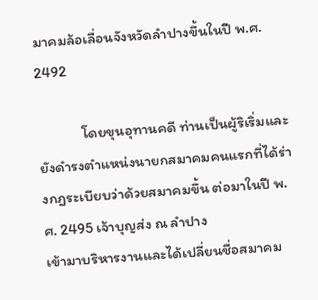มาคมล้อเลื่อนจังหวัดลำปางขึ้นในปี พ.ศ. 2492

             โดยขุนอุทานคดี ท่านเป็นผู้ริเริ่มและยังดำรงตำแหน่งนายกสมาคมคนแรกที่ได้ร่างกฎระเบียบว่าด้วยสมาคมขึ้น ต่อมาในปี พ.ศ. 2495 เจ้าบุญส่ง ณ ลำปาง
เข้ามาบริหารงานและได้เปลี่ยนชื่อสมาคม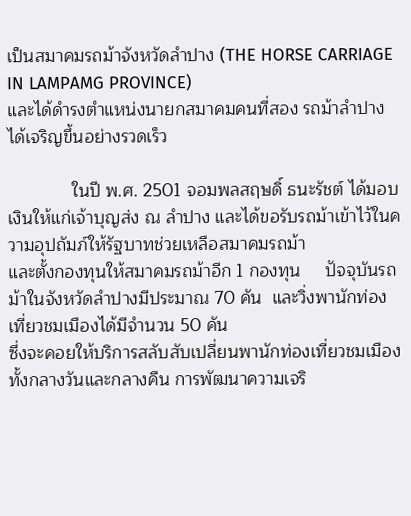เป็นสมาคมรถม้าจังหวัดลำปาง (THE HORSE CARRIAGE IN LAMPAMG PROVINCE)
และได้ดำรงตำแหน่งนายกสมาคมคนที่สอง รถม้าลำปางได้เจริญขึ้นอย่างรวดเร็ว

             ในปี พ.ศ. 2501 จอมพลสฤษดิ์ ธนะรัชต์ ได้มอบเงินให้แก่เจ้าบุญส่ง ณ ลำปาง และได้ขอรับรถม้าเข้าไว้ในความอุปถัมภ์ให้รัฐบาทช่วยเหลือสมาคมรถม้า
และตั้งกองทุนให้สมาคมรถม้าอีก 1 กองทุน     ปัจจุบันรถม้าในจังหวัดลำปางมีประมาณ 70 คัน  และวิ่งพานักท่องเที่ยวชมเมืองได้มีจำนวน 50 คัน
ซึ่งจะคอยให้บริการสลับสับเปลี่ยนพานักท่องเที่ยวชมเมืองทั้งกลางวันและกลางคืน การพัฒนาความเจริ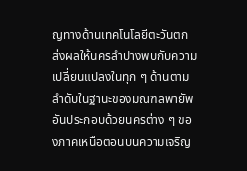ญทางด้านเทคโนโลยีตะวันตก
ส่งผลให้นครลำปางพบกับความเปลี่ยนแปลงในทุก ๆ ด้านตามลำดับในฐานะของมณฑลพายัพ อันประกอบด้วยนครต่าง ๆ ของภาคเหนือตอนบนความเจริญ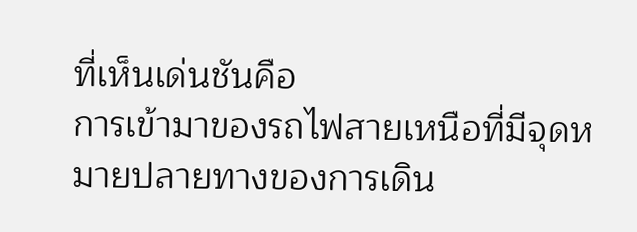ที่เห็นเด่นชันคือ
การเข้ามาของรถไฟสายเหนือที่มีจุดหมายปลายทางของการเดิน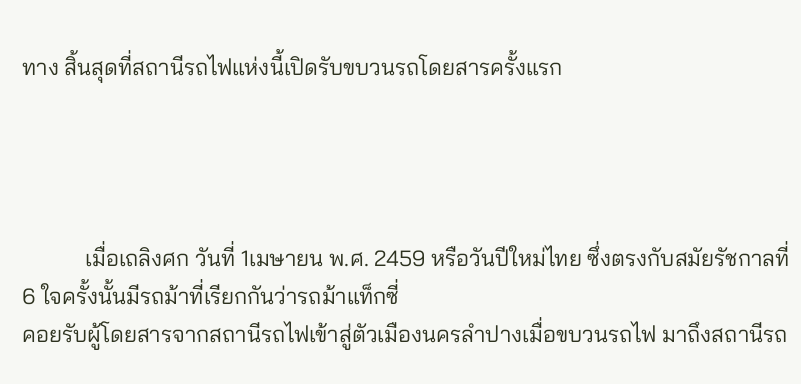ทาง สิ้นสุดที่สถานีรถไฟแห่งนี้เปิดรับขบวนรถโดยสารครั้งแรก




           เมื่อเถลิงศก วันที่ 1เมษายน พ.ศ. 2459 หรือวันปีใหม่ไทย ซึ่งตรงกับสมัยรัชกาลที่ 6 ใจครั้งนั้นมีรถม้าที่เรียกกันว่ารถม้าแท็กซี่
คอยรับผู้โดยสารจากสถานีรถไฟเข้าสู่ตัวเมืองนครลำปางเมื่อขบวนรถไฟ มาถึงสถานีรถ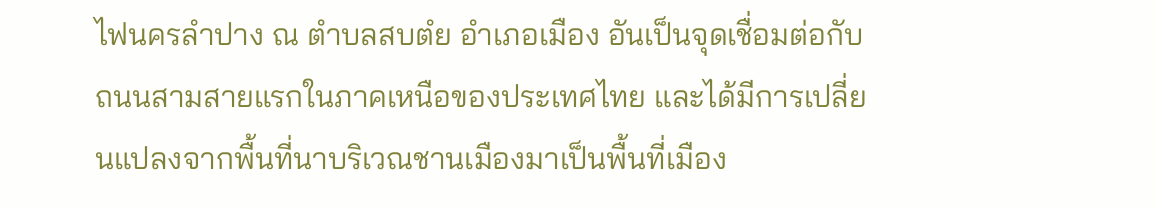ไฟนครลำปาง ณ ตำบลสบตํย อำเภอเมือง อันเป็นจุดเชื่อมต่อกับถนนสามสายแรกในภาคเหนือของประเทศไทย และได้มีการเปลี่ยนแปลงจากพื้นที่นาบริเวณชานเมืองมาเป็นพื้นที่เมือง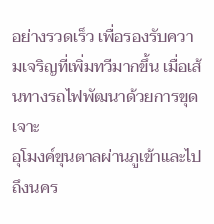อย่างรวดเร็ว เพื่อรองรับความเจริญที่เพิ่มทวีมากขึ้น เมื่อเส้นทางรถไฟพัฒนาด้วยการขุดเจาะ
อุโมงค์ขุนตาลผ่านภูเข้าและไปถึงนคร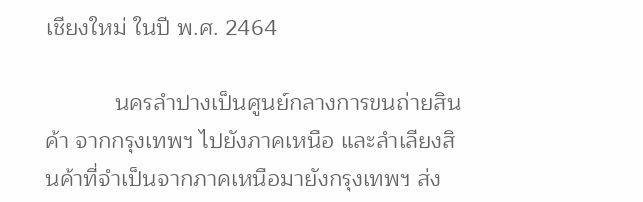เชียงใหม่ ในปี พ.ศ. 2464

           นครลำปางเป็นศูนย์กลางการขนถ่ายสินค้า จากกรุงเทพฯ ไปยังภาคเหนือ และลำเลียงสินค้าที่จำเป็นจากภาคเหนือมายังกรุงเทพฯ ส่ง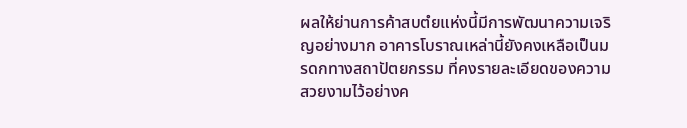ผลให้ย่านการค้าสบตํยแห่งนี้มีการพัฒนาความเจริญอย่างมาก อาคารโบราณเหล่านี้ยังคงเหลือเป็นมรดกทางสถาปัตยกรรม ที่คงรายละเอียดของความสวยงามไว้อย่างค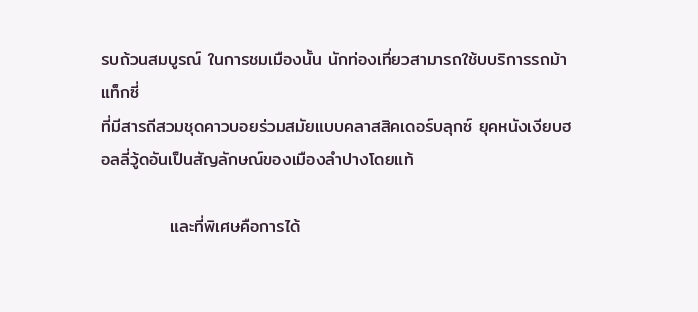รบถ้วนสมบูรณ์ ในการชมเมืองนั้น นักท่องเที่ยวสามารถใช้บบริการรถม้าแท็กซี่
ที่มีสารถีสวมชุดคาวบอยร่วมสมัยแบบคลาสสิคเดอร์บลุกซ์ ยุคหนังเงียบฮอลลี่วู้ดอันเป็นสัญลักษณ์ของเมืองลำปางโดยแท้

           และที่พิเศษคือการได้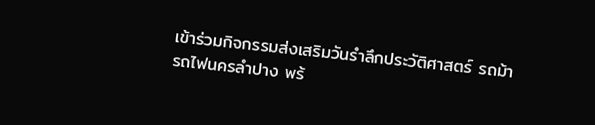เข้าร่วมกิจกรรมส่งเสริมวันรำลึกประวัติศาสตร์ รถม้ารถไฟนครลำปาง พร้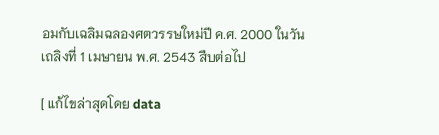อมกับเฉลิมฉลองศตวรรษใหม่ปี ค.ศ. 2000 ในวันเถลิงที่ 1 เมษายน พ.ศ. 2543 สืบต่อไป

[ แก้ไขล่าสุดโดย data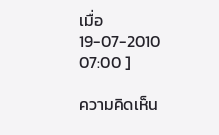เมื่อ 19-07-2010 07:00 ]

ความคิดเห็น